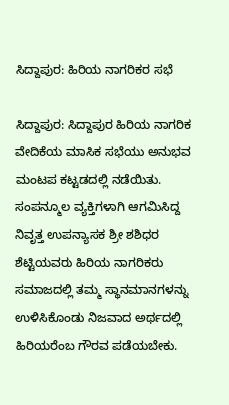ಸಿದ್ದಾಪುರ: ಹಿರಿಯ ನಾಗರಿಕರ ಸಭೆ

ಸಿದ್ದಾಪುರ: ಸಿದ್ದಾಪುರ ಹಿರಿಯ ನಾಗರಿಕ ವೇದಿಕೆಯ ಮಾಸಿಕ ಸಭೆಯು ಅನುಭವ ಮಂಟಪ ಕಟ್ಟಡದಲ್ಲಿ ನಡೆಯಿತು. ಸಂಪನ್ಮೂಲ ವ್ಯಕ್ತಿಗಳಾಗಿ ಆಗಮಿಸಿದ್ದ ನಿವೃತ್ತ ಉಪನ್ಯಾಸಕ ಶ್ರೀ ಶಶಿಧರ ಶೆಟ್ಟಿಯವರು ಹಿರಿಯ ನಾಗರಿಕರು ಸಮಾಜದಲ್ಲಿ ತಮ್ಮ ಸ್ಥಾನಮಾನಗಳನ್ನು ಉಳಿಸಿಕೊಂಡು ನಿಜವಾದ ಅರ್ಥದಲ್ಲಿ ಹಿರಿಯರೆಂಬ ಗೌರವ ಪಡೆಯಬೇಕು.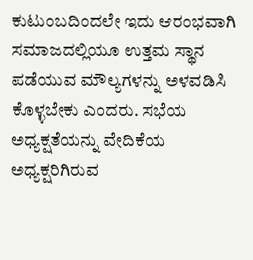ಕುಟುಂಬದಿಂದಲೇ ಇದು ಆರಂಭವಾಗಿ ಸಮಾಜದಲ್ಲಿಯೂ ಉತ್ತಮ ಸ್ಥಾನ ಪಡೆಯುವ ಮೌಲ್ಯಗಳನ್ನು ಅಳವಡಿಸಿ ಕೊಳ್ಳಬೇಕು ಎಂದರು. ಸಭೆಯ ಅಧ್ಯಕ್ಷತೆಯನ್ನು ವೇದಿಕೆಯ ಅಧ್ಯಕ್ಷರಿಗಿರುವ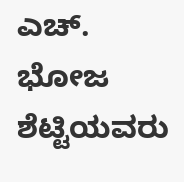ಎಚ್. ಭೋಜ ಶೆಟ್ಟಿಯವರು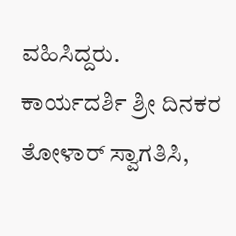ವಹಿಸಿದ್ದರು. ಕಾರ್ಯದರ್ಶಿ ಶ್ರೀ ದಿನಕರ ತೋಳಾರ್ ಸ್ವಾಗತಿಸಿ,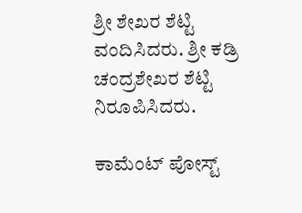ಶ್ರೀ ಶೇಖರ ಶೆಟ್ಟಿ ವಂದಿಸಿದರು. ಶ್ರೀ ಕಡ್ರಿ ಚಂದ್ರಶೇಖರ ಶೆಟ್ಟಿ ನಿರೂಪಿಸಿದರು.

ಕಾಮೆಂಟ್‌‌ ಪೋಸ್ಟ್‌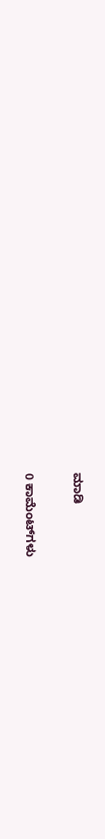ಮಾಡಿ

0 ಕಾಮೆಂಟ್‌ಗಳು